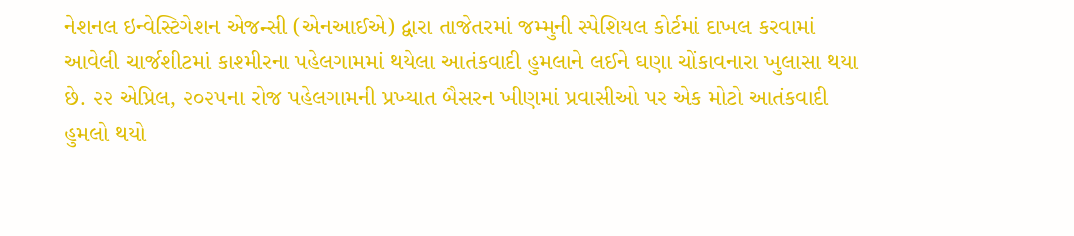નેશનલ ઇન્વેસ્ટિગેશન એજન્સી (એનઆઈએ) દ્વારા તાજેતરમાં જમ્મુની સ્પેશિયલ કોર્ટમાં દાખલ કરવામાં આવેલી ચાર્જશીટમાં કાશ્મીરના પહેલગામમાં થયેલા આતંકવાદી હુમલાને લઈને ઘણા ચોંકાવનારા ખુલાસા થયા છે. ૨૨ એપ્રિલ, ૨૦૨૫ના રોજ પહેલગામની પ્રખ્યાત બૈસરન ખીણમાં પ્રવાસીઓ પર એક મોટો આતંકવાદી હુમલો થયો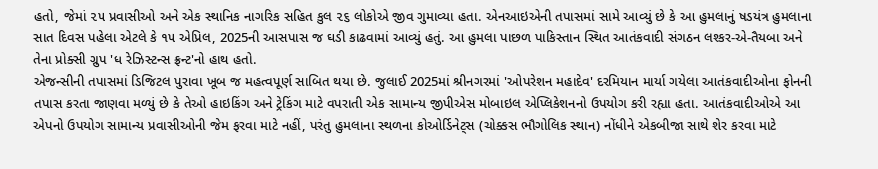હતો, જેમાં ૨૫ પ્રવાસીઓ અને એક સ્થાનિક નાગરિક સહિત કુલ ૨૬ લોકોએ જીવ ગુમાવ્યા હતા. એનઆઇએની તપાસમાં સામે આવ્યું છે કે આ હુમલાનું ષડયંત્ર હુમલાના સાત દિવસ પહેલા એટલે કે ૧૫ એપ્રિલ, 2025ની આસપાસ જ ઘડી કાઢવામાં આવ્યું હતું. આ હુમલા પાછળ પાકિસ્તાન સ્થિત આતંકવાદી સંગઠન લશ્કર-એ-તૈયબા અને તેના પ્રોક્સી ગ્રુપ 'ધ રેઝિસ્ટન્સ ફ્રન્ટ'નો હાથ હતો.
એજન્સીની તપાસમાં ડિજિટલ પુરાવા ખૂબ જ મહત્વપૂર્ણ સાબિત થયા છે. જુલાઈ 2025માં શ્રીનગરમાં 'ઓપરેશન મહાદેવ' દરમિયાન માર્યા ગયેલા આતંકવાદીઓના ફોનની તપાસ કરતા જાણવા મળ્યું છે કે તેઓ હાઇકિંગ અને ટ્રેકિંગ માટે વપરાતી એક સામાન્ય જીપીએસ મોબાઇલ એપ્લિકેશનનો ઉપયોગ કરી રહ્યા હતા. આતંકવાદીઓએ આ એપનો ઉપયોગ સામાન્ય પ્રવાસીઓની જેમ ફરવા માટે નહીં, પરંતુ હુમલાના સ્થળના કોઓર્ડિનેટ્સ (ચોક્કસ ભૌગોલિક સ્થાન) નોંધીને એકબીજા સાથે શેર કરવા માટે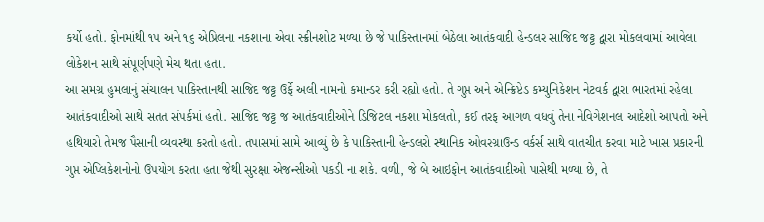કર્યો હતો. ફોનમાંથી ૧૫ અને ૧૬ એપ્રિલના નકશાના એવા સ્ક્રીનશોટ મળ્યા છે જે પાકિસ્તાનમાં બેઠેલા આતંકવાદી હેન્ડલર સાજિદ જટ્ટ દ્વારા મોકલવામાં આવેલા લોકેશન સાથે સંપૂર્ણપણે મેચ થતા હતા.
આ સમગ્ર હુમલાનું સંચાલન પાકિસ્તાનથી સાજિદ જટ્ટ ઉર્ફે અલી નામનો કમાન્ડર કરી રહ્યો હતો. તે ગુપ્ત અને એન્ક્રિપ્ટેડ કમ્યુનિકેશન નેટવર્ક દ્વારા ભારતમાં રહેલા આતંકવાદીઓ સાથે સતત સંપર્કમાં હતો. સાજિદ જટ્ટ જ આતંકવાદીઓને ડિજિટલ નકશા મોકલતો, કઈ તરફ આગળ વધવું તેના નેવિગેશનલ આદેશો આપતો અને હથિયારો તેમજ પૈસાની વ્યવસ્થા કરતો હતો. તપાસમાં સામે આવ્યું છે કે પાકિસ્તાની હેન્ડલરો સ્થાનિક ઓવરગ્રાઉન્ડ વર્કર્સ સાથે વાતચીત કરવા માટે ખાસ પ્રકારની ગુપ્ત એપ્લિકેશનોનો ઉપયોગ કરતા હતા જેથી સુરક્ષા એજન્સીઓ પકડી ના શકે. વળી, જે બે આઇફોન આતંકવાદીઓ પાસેથી મળ્યા છે, તે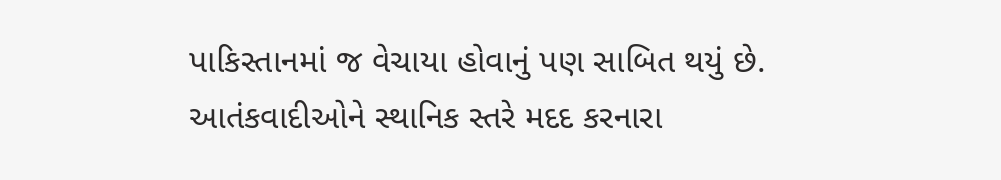પાકિસ્તાનમાં જ વેચાયા હોવાનું પણ સાબિત થયું છે.
આતંકવાદીઓને સ્થાનિક સ્તરે મદદ કરનારા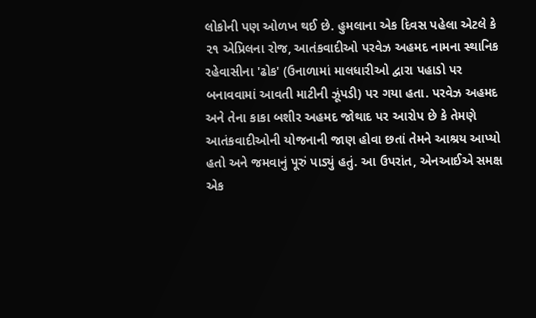લોકોની પણ ઓળખ થઈ છે. હુમલાના એક દિવસ પહેલા એટલે કે ૨૧ એપ્રિલના રોજ, આતંકવાદીઓ પરવેઝ અહમદ નામના સ્થાનિક રહેવાસીના 'ઢોક' (ઉનાળામાં માલધારીઓ દ્વારા પહાડો પર બનાવવામાં આવતી માટીની ઝૂંપડી) પર ગયા હતા. પરવેઝ અહમદ અને તેના કાકા બશીર અહમદ જોથાદ પર આરોપ છે કે તેમણે આતંકવાદીઓની યોજનાની જાણ હોવા છતાં તેમને આશ્રય આપ્યો હતો અને જમવાનું પૂરું પાડ્યું હતું. આ ઉપરાંત, એનઆઈએ સમક્ષ એક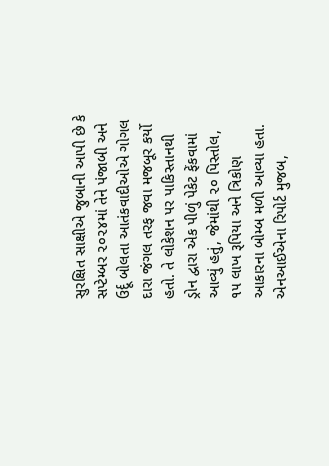સુરક્ષિત સાક્ષીએ જુબાની આપી છે કે સપ્ટેમ્બર ૨૦૨૪માં તેને પંજાબી અને ઉર્દૂ બોલતા આતંકવાદીઓએ ગોગલ દારા જંગલ તરફ જવા મજબૂર કર્યો હતો. તે લોકેશન પર પાકિસ્તાનથી ડ્રોન દ્વારા એક પીળું પેકેટ ફેંકવામાં આવ્યું હતું, જેમાંથી ૨૦ પિસ્તોલ, ૧૫ લાખ રૂપિયા અને ત્રિકોણ આકારના બોમ્બ મળી આવ્યા હતા.
એનઆઈએના રિપોર્ટ મુજબ,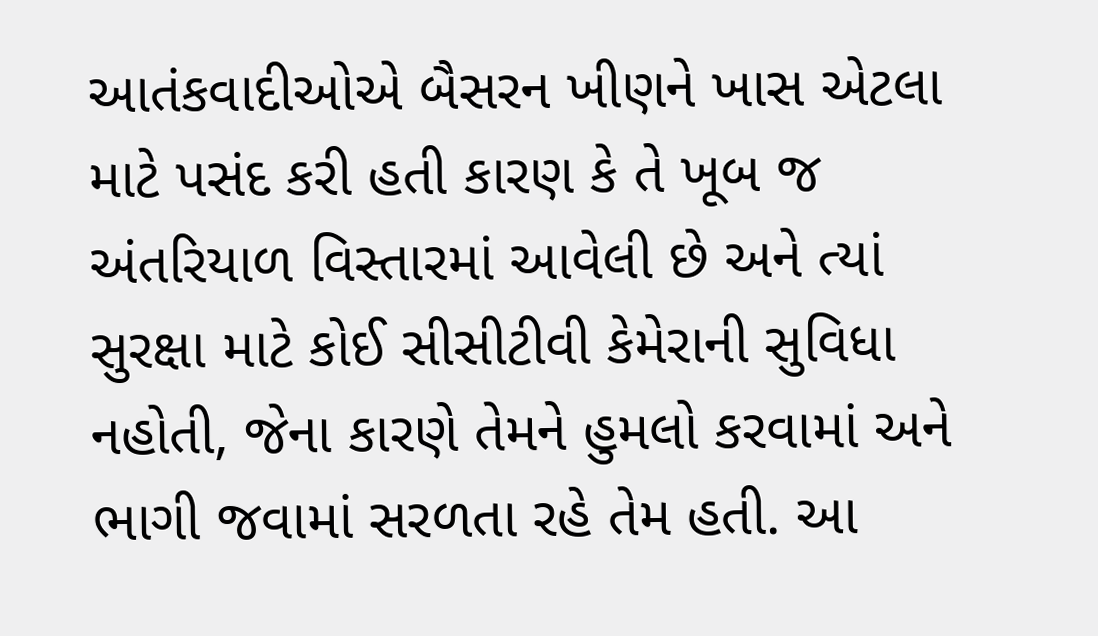આતંકવાદીઓએ બૈસરન ખીણને ખાસ એટલા માટે પસંદ કરી હતી કારણ કે તે ખૂબ જ અંતરિયાળ વિસ્તારમાં આવેલી છે અને ત્યાં સુરક્ષા માટે કોઈ સીસીટીવી કેમેરાની સુવિધા નહોતી, જેના કારણે તેમને હુમલો કરવામાં અને ભાગી જવામાં સરળતા રહે તેમ હતી. આ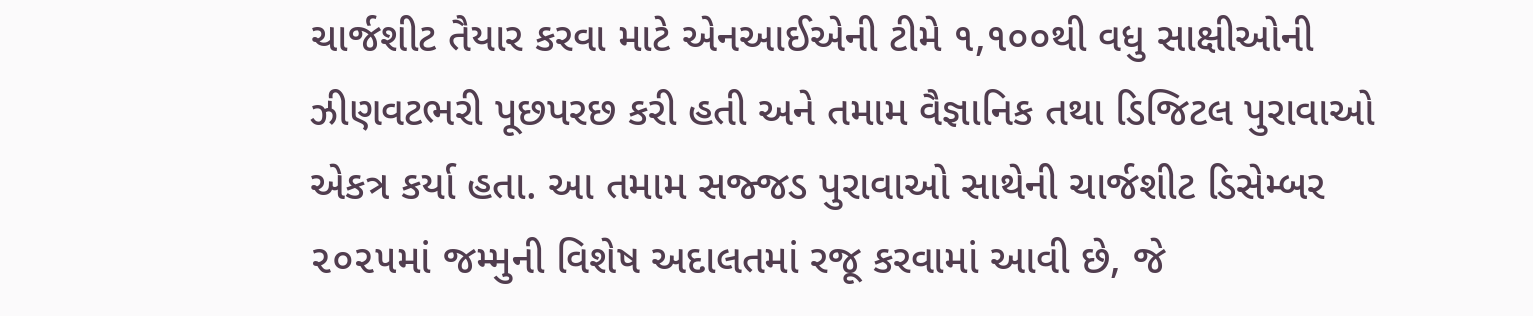ચાર્જશીટ તૈયાર કરવા માટે એનઆઈએની ટીમે ૧,૧૦૦થી વધુ સાક્ષીઓની ઝીણવટભરી પૂછપરછ કરી હતી અને તમામ વૈજ્ઞાનિક તથા ડિજિટલ પુરાવાઓ એકત્ર કર્યા હતા. આ તમામ સજ્જડ પુરાવાઓ સાથેની ચાર્જશીટ ડિસેમ્બર ૨૦૨૫માં જમ્મુની વિશેષ અદાલતમાં રજૂ કરવામાં આવી છે, જે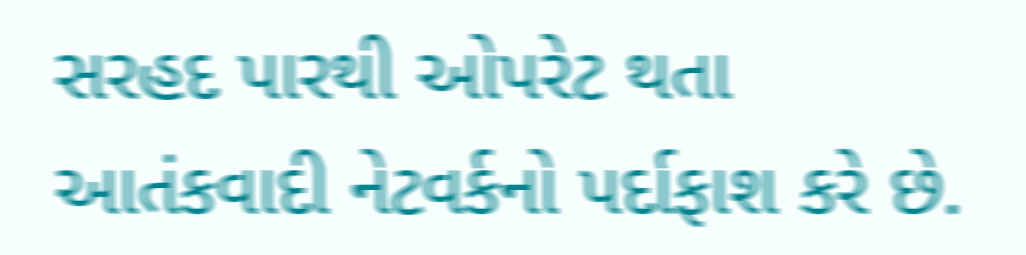સરહદ પારથી ઓપરેટ થતા આતંકવાદી નેટવર્કનો પર્દાફાશ કરે છે.